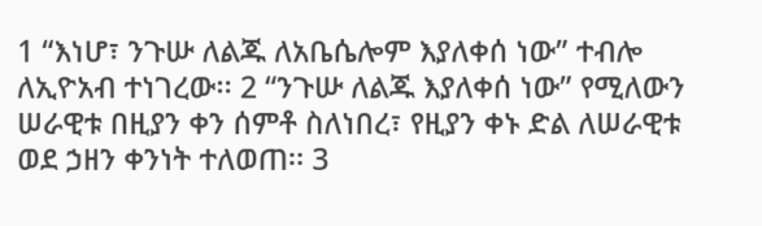1 “እነሆ፣ ንጉሡ ለልጁ ለአቤሴሎም እያለቀሰ ነው” ተብሎ ለኢዮአብ ተነገረው፡፡ 2 “ንጉሡ ለልጁ እያለቀሰ ነው” የሚለውን ሠራዊቱ በዚያን ቀን ሰምቶ ስለነበረ፣ የዚያን ቀኑ ድል ለሠራዊቱ ወደ ኃዘን ቀንነት ተለወጠ፡፡ 3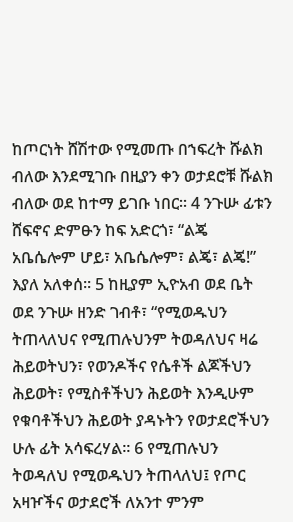ከጦርነት ሸሽተው የሚመጡ በኀፍረት ሹልክ ብለው እንደሚገቡ በዚያን ቀን ወታደሮቹ ሹልክ ብለው ወደ ከተማ ይገቡ ነበር፡፡ 4 ንጉሡ ፊቱን ሸፍኖና ድምፁን ከፍ አድርጎ፣ “ልጄ አቤሴሎም ሆይ፣ አቤሴሎም፣ ልጄ፣ ልጄ!” እያለ አለቀሰ፡፡ 5 ከዚያም ኢዮአብ ወደ ቤት ወደ ንጉሡ ዘንድ ገብቶ፣ “የሚወዱህን ትጠላለህና የሚጠሉህንም ትወዳለህና ዛሬ ሕይወትህን፣ የወንዶችና የሴቶች ልጆችህን ሕይወት፣ የሚስቶችህን ሕይወት እንዲሁም የቁባቶችህን ሕይወት ያዳኑትን የወታደሮችህን ሁሉ ፊት አሳፍረሃል፡፡ 6 የሚጠሉህን ትወዳለህ የሚወዱህን ትጠላለህ፤ የጦር አዛዦችና ወታደሮች ለአንተ ምንም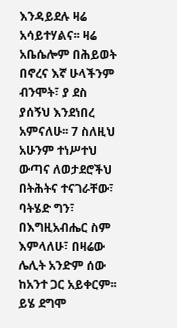እንዳይደሉ ዛሬ አሳይተሃልና፡፡ ዛሬ አቤሴሎም በሕይወት በኖረና እኛ ሁላችንም ብንሞት፣ ያ ደስ ያሰኝህ እንደነበረ አምናለሁ፡፡ 7 ስለዚህ አሁንም ተነሥተህ ውጣና ለወታደሮችህ በትሕትና ተናገራቸው፣ ባትሄድ ግን፣ በእግዚአብሔር ስም እምላለሁ፣ በዛሬው ሌሊት አንድም ሰው ከአንተ ጋር አይቀርም፡፡ ይሄ ደግሞ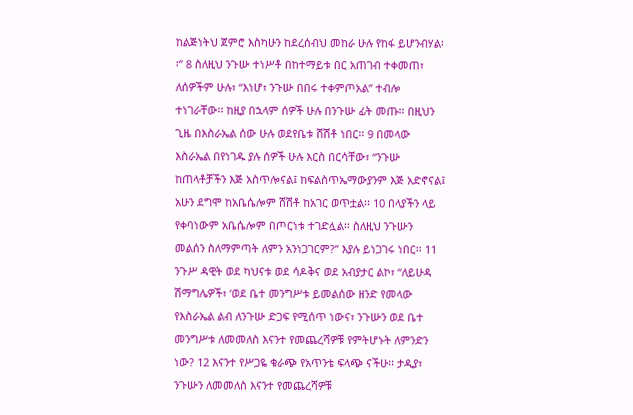ከልጅነትህ ጀምሮ እስካሁን ከደረሰብህ መከራ ሁሉ የከፋ ይሆንብሃል፡፡” 8 ስለዚህ ንጉሡ ተነሥቶ በከተማይቱ በር አጠገብ ተቀመጠ፣ ለሰዎችም ሁሉ፣ “እነሆ፣ ንጉሡ በበሩ ተቀምጦአል” ተብሎ ተነገራቸው፡፡ ከዚያ በኋላም ሰዎች ሁሉ በንጉሡ ፊት መጡ፡፡ በዚህን ጊዜ በእስራኤል ሰው ሁሉ ወደየቤቱ ሸሽቶ ነበር፡፡ 9 በመላው እስራኤል በየነገዱ ያሉ ሰዎች ሁሉ እርስ በርሳቸው፣ “ንጉሡ ከጠላቶቻችን እጅ አስጥሎናል፤ ከፍልስጥኤማውያንም እጅ አድኖናል፤ አሁን ደግሞ ከአቤሴሎም ሸሽቶ ከአገር ወጥቷል፡፡ 10 በላያችን ላይ የቀባነውም አቤሴሎም በጦርነቱ ተገድሏል፡፡ ስለዚህ ንጉሡን መልሰን ስለማምጣት ለምን አንነጋገርም?” እያሉ ይነጋገሩ ነበር፡፡ 11 ንጉሥ ዳዊት ወደ ካህናቱ ወደ ሳዶቅና ወደ አብያታር ልኮ፣ “ለይሁዳ ሽማግሌዎች፣ ‘ወደ ቤተ መንግሥቱ ይመልሰው ዘንድ የመላው የእስራኤል ልብ ለንጉሡ ድጋፍ የሚሰጥ ነውና፣ ንጉሡን ወደ ቤተ መንግሥቱ ለመመለስ እናንተ የመጨረሻዎቹ የምትሆኑት ለምንድን ነው? 12 እናንተ የሥጋዬ ቁራጭ የአጥንቴ ፍላጭ ናችሁ፡፡ ታዲያ፣ ንጉሡን ለመመለስ እናንተ የመጨረሻዎቹ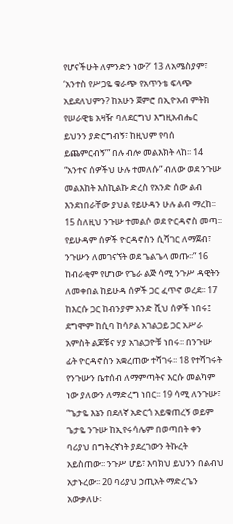የሆናችሁት ለምንድን ነው?’ 13 ለአሜስያም፣ ‘አንተስ የሥጋዬ ቁራጭ የአጥንቴ ፍላጭ አይደለህምን? ከአሁን ጀምሮ በኢዮአብ ምትክ የሠራዊቴ አዛዥ ባለደርግህ እግዚአብሔር ይህንን ያድርግብኝ፣ ከዚህም የባሰ ይጨምርብኝ’” በሉ ብሎ መልእክት ላከ፡፡ 14 “አንተና ሰዎችህ ሁሉ ተመለሱ” ብለው ወደ ንጉሡ መልእከት እስኪልኩ ድረስ የአንድ ሰው ልብ እንደነበራቸው ያህል የይሁዳን ሁሉ ልብ ማረከ፡፡ 15 ስለዚህ ንጉሡ ተመልሶ ወደ ዮርዳኖስ መጣ፡፡ የይሁዳም ሰዎች ዮርዳኖስን ሲሻገር ለማጀብ፣ ንጉሡን ለመገናኘት ወደ ጌልጌላ መጡ፡፡” 16 ከብራቂም የሆነው የጌራ ልጅ ሳሚ ንጉሥ ዳዊትን ለመቀበል ከይሁዳ ሰዎች ጋር ፈጥኖ ወረደ፡፡ 17 ከእርሱ ጋር ከብንያም አንድ ሺህ ሰዎች ነበሩ፤ ደግሞም ከሲባ ከሳዖል አገልጋይ ጋር አሥራ አምስት ልጆቹና ሃያ አገልጋዮቹ ነበሩ፡፡ በንጉሡ ፊት ዮርዳኖስን አቋረጠው ተሻገሩ፡፡ 18 የተሻገሩት የንጉሡን ቤተሰብ ለማምጣትና እርሱ መልካም ነው ያለውን ለማድረግ ነበር፡፡ 19 ሳሚ ለንጉሡ፣ “ጌታዬ እኔን በደለኛ አድርጎ አይቁጠረኝ ወይም ጌታዬ ንጉሡ ከኢየሩሳሌም በወጣበት ቀን ባሪያህ በግትረኛነት ያደረገውን ትኩረት አይስጠው፡፡ ንጉሥ ሆይ፣ እባክህ ይህንን በልብህ አታኑረው፡፡ 20 ባሪያህ ኃጢአት ማድረጌን አውቃለሁ፡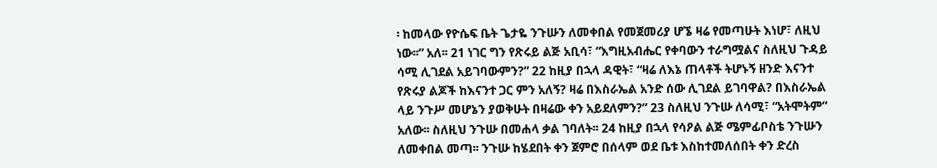፡ ከመላው የዮሴፍ ቤት ጌታዬ ንጉሡን ለመቀበል የመጀመሪያ ሆኜ ዛሬ የመጣሁት እነሆ፣ ለዚህ ነው፡፡” አለ፡፡ 21 ነገር ግን የጽሩይ ልጅ አቢሳ፣ “እግዚአብሔር የቀባውን ተራግሟልና ስለዚህ ጉዳይ ሳሚ ሊገደል አይገባውምን?” 22 ከዚያ በኋላ ዳዊት፣ “ዛሬ ለእኔ ጠላቶች ትሆኑኝ ዘንድ እናንተ የጽሩያ ልጆች ከእናንተ ጋር ምን አለኝ? ዛሬ በእስራኤል አንድ ሰው ሊገደል ይገባዋል? በእስራኤል ላይ ንጉሥ መሆኔን ያወቅሁት በዛሬው ቀን አይደለምን?” 23 ስለዚህ ንጉሡ ለሳሚ፣ “አትሞትም” አለው፡፡ ስለዚህ ንጉሡ በመሐላ ቃል ገባለት፡፡ 24 ከዚያ በኋላ የሳዖል ልጅ ሜምፊቦስቴ ንጉሡን ለመቀበል መጣ፡፡ ንጉሡ ከሄደበት ቀን ጀምሮ በሰላም ወደ ቤቱ እስከተመለሰበት ቀን ድረስ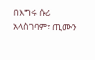በእግሩ ሱሪ አላስገባም፣ ጢሙን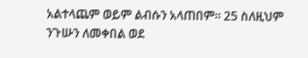አልተላጨም ወይም ልብሱን አላጠበም፡፡ 25 ስለዚህም ንጉሡን ለመቀበል ወደ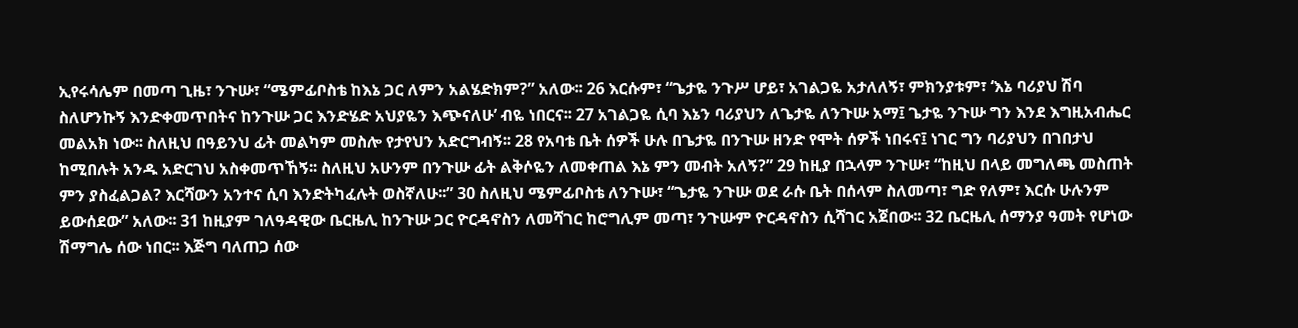ኢየሩሳሌም በመጣ ጊዜ፣ ንጉሡ፣ “ሜምፊቦስቴ ከእኔ ጋር ለምን አልሄድክም?” አለው፡፡ 26 እርሱም፣ “ጌታዬ ንጉሥ ሆይ፣ አገልጋዬ አታለለኝ፣ ምክንያቱም፣ ‘እኔ ባሪያህ ሽባ ስለሆንኩኝ እንድቀመጥበትና ከንጉሡ ጋር እንድሄድ አህያዬን እጭናለሁ’ ብዬ ነበርና፡፡ 27 አገልጋዬ ሲባ እኔን ባሪያህን ለጌታዬ ለንጉሡ አማ፤ ጌታዬ ንጉሡ ግን እንደ እግዚአብሔር መልአክ ነው፡፡ ስለዚህ በዓይንህ ፊት መልካም መስሎ የታየህን አድርግብኝ፡፡ 28 የአባቴ ቤት ሰዎች ሁሉ በጌታዬ በንጉሡ ዘንድ የሞት ሰዎች ነበሩና፤ ነገር ግን ባሪያህን በገበታህ ከሚበሉት አንዱ አድርገህ አስቀመጥኸኝ፡፡ ስለዚህ አሁንም በንጉሡ ፊት ልቅሶዬን ለመቀጠል እኔ ምን መብት አለኝ?” 29 ከዚያ በኋላም ንጉሡ፣ “ከዚህ በላይ መግለጫ መስጠት ምን ያስፈልጋል? እርሻውን አንተና ሲባ እንድትካፈሉት ወስኛለሁ፡፡” 30 ስለዚህ ሜምፊቦስቴ ለንጉሡ፣ “ጌታዬ ንጉሡ ወደ ራሱ ቤት በሰላም ስለመጣ፣ ግድ የለም፣ እርሱ ሁሉንም ይውሰደው” አለው፡፡ 31 ከዚያም ገለዓዳዊው ቤርዜሊ ከንጉሡ ጋር ዮርዳኖስን ለመሻገር ከሮግሊም መጣ፣ ንጉሡም ዮርዳኖስን ሲሻገር አጀበው፡፡ 32 ቤርዜሊ ሰማንያ ዓመት የሆነው ሽማግሌ ሰው ነበር፡፡ እጅግ ባለጠጋ ሰው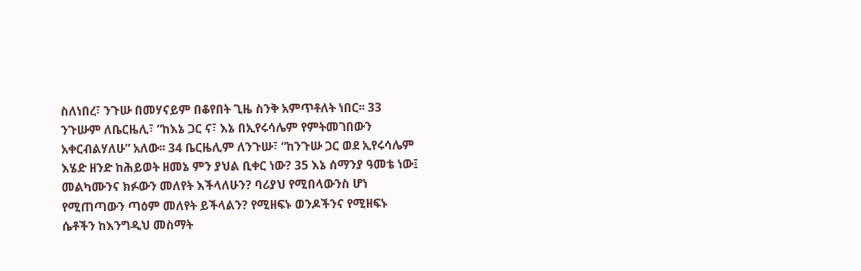ስለነበረ፣ ንጉሡ በመሃናይም በቆየበት ጊዜ ስንቅ አምጥቶለት ነበር፡፡ 33 ንጉሡም ለቤርዜሊ፣ “ከእኔ ጋር ና፣ እኔ በኢየሩሳሌም የምትመገበውን አቀርብልሃለሁ” አለው፡፡ 34 ቤርዜሊም ለንጉሡ፣ “ከንጉሡ ጋር ወደ ኢየሩሳሌም እሄድ ዘንድ ከሕይወት ዘመኔ ምን ያህል ቢቀር ነው? 35 እኔ ሰማንያ ዓመቴ ነው፤ መልካሙንና ክፉውን መለየት እችላለሁን? ባሪያህ የሚበላውንስ ሆነ የሚጠጣውን ጣዕም መለየት ይችላልን? የሚዘፍኑ ወንዶችንና የሚዘፍኑ ሴቶችን ከእንግዲህ መስማት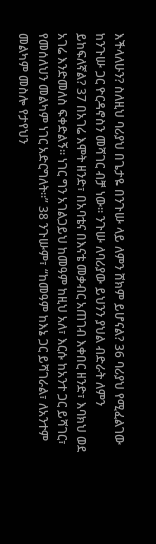እችላለሁን? ስለዚህ ባሪያህ በጌታዬ በንጉሡ ላይ ለምን ሸክም ይሆናል? 36 ባሪያህ የሚፈልገው ከንጉሡ ጋር ዮርዳኖስን መሻገር ብቻ ነው፡፡ ንጉሡ ለባሪያው ይህንን ያህል ብድራት ለምን ይከፍለኛል? 37 በአገሬ እሞት ዘንድ፣ በአባቴና በእናቴ መቃብር አጠገብ እቀበር ዘንድ፣ እባክህ ወደ አገሬ እንድመለስ ፍቀድልኝ፡፡ ነገር ግን አገልጋይህ ከመዓም ከዚህ አለ፣ እርሱ ከአንተ ጋር ይሻገር፣ የመሰለህን መልካም ነገር አድርግለት፡፡” 38 ንጉሡም፣ “ከመዓም ከእኔ ጋር ይሻገራል፣ ለአንተም መልካም መስሎ የታየህን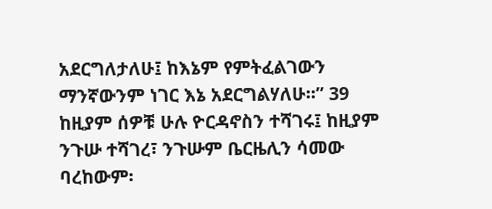አደርግለታለሁ፤ ከእኔም የምትፈልገውን ማንኛውንም ነገር እኔ አደርግልሃለሁ፡፡” 39 ከዚያም ሰዎቹ ሁሉ ዮርዳኖስን ተሻገሩ፤ ከዚያም ንጉሡ ተሻገረ፣ ንጉሡም ቤርዜሊን ሳመው ባረከውም፡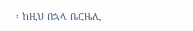፡ ከዚህ በኋላ ቤርዜሊ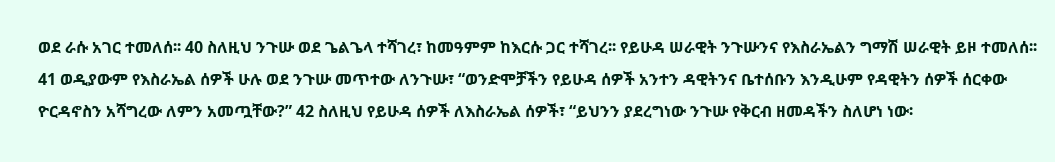ወደ ራሱ አገር ተመለሰ፡፡ 40 ስለዚህ ንጉሡ ወደ ጌልጌላ ተሻገረ፣ ከመዓምም ከእርሱ ጋር ተሻገረ፡፡ የይሁዳ ሠራዊት ንጉሡንና የእስራኤልን ግማሽ ሠራዊት ይዞ ተመለሰ፡፡ 41 ወዲያውም የእስራኤል ሰዎች ሁሉ ወደ ንጉሡ መጥተው ለንጉሡ፣ “ወንድሞቻችን የይሁዳ ሰዎች አንተን ዳዊትንና ቤተሰቡን እንዲሁም የዳዊትን ሰዎች ሰርቀው ዮርዳኖስን አሻግረው ለምን አመጧቸው?” 42 ስለዚህ የይሁዳ ሰዎች ለእስራኤል ሰዎች፣ “ይህንን ያደረግነው ንጉሡ የቅርብ ዘመዳችን ስለሆነ ነው፡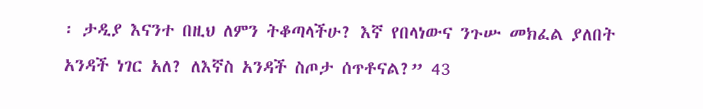፡ ታዲያ እናንተ በዚህ ለምን ትቆጣላችሁ? እኛ የበላነውና ንጉሡ መክፈል ያለበት አንዳች ነገር አለ? ለእኛስ አንዳች ስጦታ ሰጥቶናል?” 43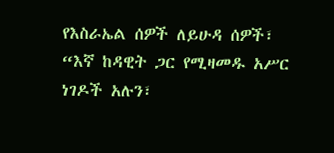የእስራኤል ሰዎች ለይሁዳ ሰዎች፣ “እኛ ከዳዊት ጋር የሚዛመዱ አሥር ነገዶች አሉን፣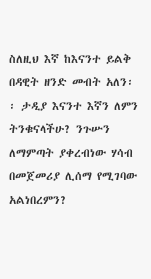ስለዚህ እኛ ከእናንተ ይልቅ በዳዊት ዘንድ መብት አለን፡፡ ታዲያ እናንተ እኛን ለምን ትንቁናላችሁ? ንጉሡን ለማምጣት ያቀረብነው ሃሳብ በመጀመሪያ ሊሰማ የሚገባው አልነበረምን?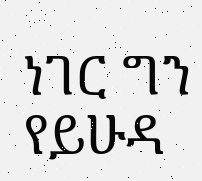ነገር ግን የይሁዳ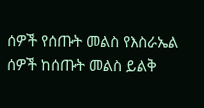ሰዎች የሰጡት መልስ የእስራኤል ሰዎች ከሰጡት መልስ ይልቅ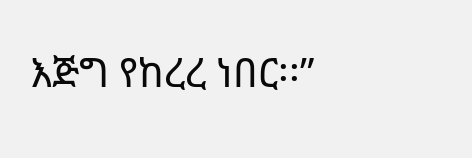እጅግ የከረረ ነበር፡፡”